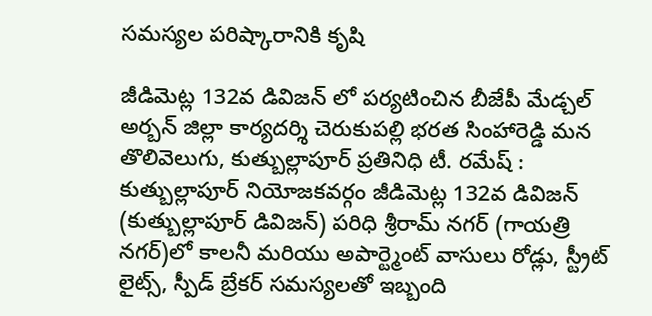సమస్యల పరిష్కారానికి కృషి

జీడిమెట్ల 132వ డివిజన్ లో పర్యటించిన బీజేపీ మేడ్చల్ అర్బన్ జిల్లా కార్యదర్శి చెరుకుపల్లి భరత సింహారెడ్డి మన తొలివెలుగు, కుత్బుల్లాపూర్ ప్రతినిధి టీ. రమేష్ : కుత్బుల్లాపూర్ నియోజకవర్గం జీడిమెట్ల 132వ డివిజన్ (కుత్బుల్లాపూర్ డివిజన్) పరిధి శ్రీరామ్ నగర్ (గాయత్రి నగర్)లో కాలనీ మరియు అపార్ట్మెంట్ వాసులు రోడ్లు, స్ట్రీట్ లైట్స్, స్పీడ్ బ్రేకర్ సమస్యలతో ఇబ్బంది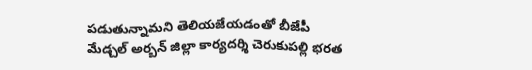పడుతున్నామని తెలియజేయడంతో బీజేపీ మేడ్చల్ అర్బన్ జిల్లా కార్యదర్శి చెరుకుపల్లి భరత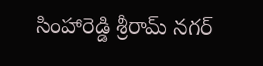సింహారెడ్డి శ్రీరామ్ నగర్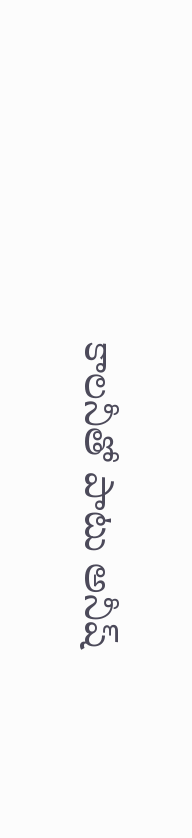కాలనీతో పాటు అనీష్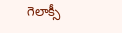గెలాక్సీ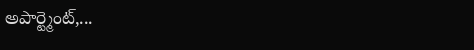అపార్ట్మెంట్,...